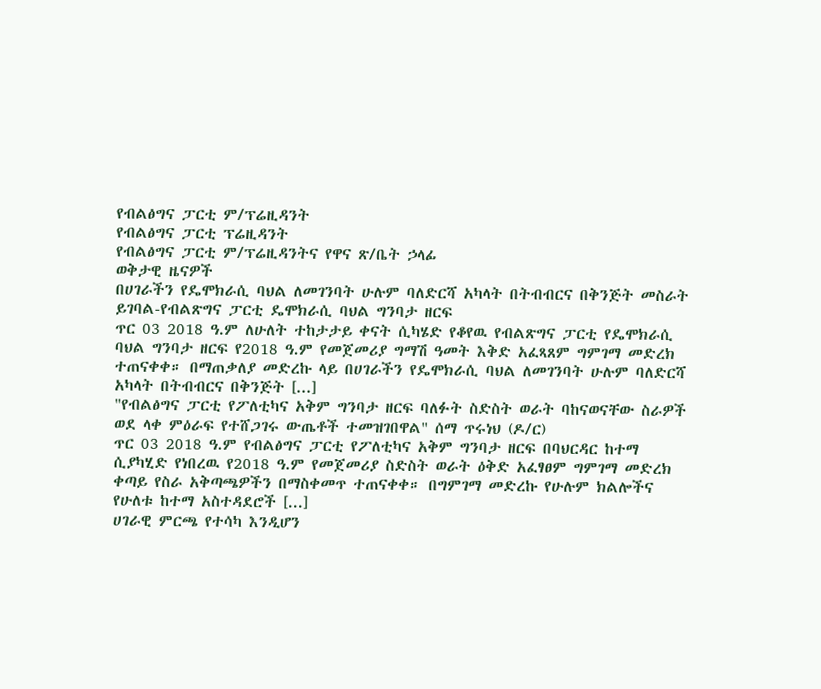የብልፅግና ፓርቲ ም/ፕሬዚዳንት
የብልፅግና ፓርቲ ፕሬዚዳንት
የብልፅግና ፓርቲ ም/ፕሬዚዳንትና የዋና ጽ/ቤት ኃላፊ
ወቅታዊ ዜናዎች
በሀገራችን የዴሞክራሲ ባህል ለመገንባት ሁሉም ባለድርሻ አካላት በትብብርና በቅንጅት መስራት ይገባል-የብልጽግና ፓርቲ ዴሞክራሲ ባህል ግንባታ ዘርፍ
ጥር 03 2018 ዓ.ም ለሁለት ተከታታይ ቀናት ሲካሄድ የቆየዉ የብልጽግና ፓርቲ የዴሞክራሲ ባህል ግንባታ ዘርፍ የ2018 ዓ.ም የመጀመሪያ ግማሽ ዓመት እቅድ አፈጻጸም ግምገማ መድረክ ተጠናቀቀ። በማጠቃለያ መድረኩ ላይ በሀገራችን የዴሞክራሲ ባህል ለመገንባት ሁሉም ባለድርሻ አካላት በትብብርና በቅንጅት [...]
"የብልፅግና ፓርቲ የፖለቲካና አቅም ግንባታ ዘርፍ ባለፉት ስድስት ወራት ባከናወናቸው ስራዎች ወደ ላቀ ምዕራፍ የተሸጋገሩ ውጤቶች ተመዝገበዋል" ሰማ ጥሩነህ (ዶ/ር)
ጥር 03 2018 ዓ.ም የብልፅግና ፓርቲ የፖለቲካና አቅም ግንባታ ዘርፍ በባህርዳር ከተማ ሲያካሂድ የነበረዉ የ2018 ዓ.ም የመጀመሪያ ስድስት ወራት ዕቅድ አፈፃፀም ግምገማ መድረክ ቀጣይ የስራ አቅጣጫዎችን በማስቀመጥ ተጠናቀቀ። በግምገማ መድረኩ የሁሉም ክልሎችና የሁለቱ ከተማ አስተዳደሮች [...]
ሀገራዊ ምርጫ የተሳካ እንዲሆን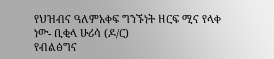የህዝብና ዓለምአቀፍ ግንኙነት ዘርፍ ሚና የላቀ ነው- ቢቂላ ሁሪሳ (ዶ/ር)
የብልፅግና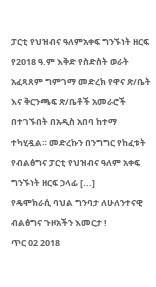ፓርቲ የህዝብና ዓለምአቀፍ ግንኙነት ዘርፍ የ2018 ዓ.ም እቅድ የስድስት ወራት አፈጻጸም ግምገማ መድረክ የዋና ጽ/ቤት እና ቅርንጫፍ ጽ/ቤቶች አመራሮች በተገኙበት በአዲስ አበባ ከተማ ተካሂዷል። መድረኩን በንግግር የከፈቱት የብልፅግና ፓርቲ የህዝብና ዓለም አቀፍ ግንኙነት ዘርፍ ኃላፊ [...]
የዴሞክራሲ ባህል ግንባታ ለሁለንተናዊ ብልፅግና ጉዞአችን እመርታ !
ጥር 02 2018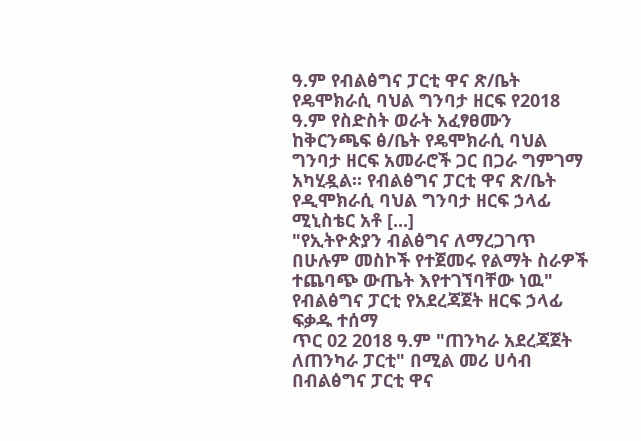ዓ.ም የብልፅግና ፓርቲ ዋና ጽ/ቤት የዴሞክራሲ ባህል ግንባታ ዘርፍ የ2018 ዓ.ም የስድስት ወራት አፈፃፀሙን ከቅርንጫፍ ፅ/ቤት የዴሞክራሲ ባህል ግንባታ ዘርፍ አመራሮች ጋር በጋራ ግምገማ አካሂዷል። የብልፅግና ፓርቲ ዋና ጽ/ቤት የዲሞክራሲ ባህል ግንባታ ዘርፍ ኃላፊ ሚኒስቴር አቶ [...]
"የኢትዮጵያን ብልፅግና ለማረጋገጥ በሁሉም መስኮች የተጀመሩ የልማት ስራዎች ተጨባጭ ውጤት እየተገኘባቸው ነዉ" የብልፅግና ፓርቲ የአደረጃጀት ዘርፍ ኃላፊ ፍቃዱ ተሰማ
ጥር 02 2018 ዓ.ም "ጠንካራ አደረጃጀት ለጠንካራ ፓርቲ" በሚል መሪ ሀሳብ በብልፅግና ፓርቲ ዋና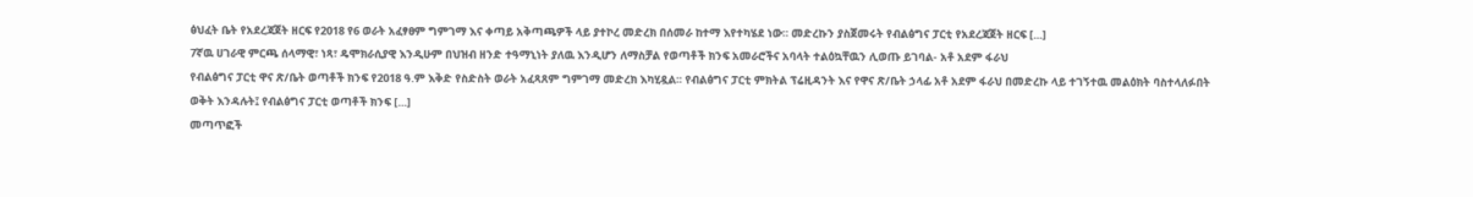ፅህፈት ቤት የአደረጃጀት ዘርፍ የ2018 የ6 ወራት አፈፃፀም ግምገማ እና ቀጣይ አቅጣጫዎች ላይ ያተኮረ መድረክ በሰመራ ከተማ እየተካሄደ ነው። መድረኩን ያስጀመሩት የብልፅግና ፓርቲ የአደረጃጀት ዘርፍ [...]
7ኛዉ ሀገራዊ ምርጫ ሰላማዊ፣ ነጻ፣ ዴሞክራሲያዊ እንዲሁም በህዝብ ዘንድ ተዓማኒነት ያለዉ እንዲሆን ለማስቻል የወጣቶች ክንፍ አመራሮችና አባላት ተልዕኳቸዉን ሊወጡ ይገባል- አቶ አደም ፋራህ
የብልፅግና ፓርቲ ዋና ጽ/ቤት ወጣቶች ክንፍ የ2018 ዓ.ም እቅድ የስድስት ወራት አፈጻጸም ግምገማ መድረክ እካሂዷል፡፡ የብልፅግና ፓርቲ ምክትል ፕሬዚዳንት እና የዋና ጽ/ቤት ኃላፊ አቶ አደም ፋራህ በመድረኩ ላይ ተገኝተዉ መልዕክት ባስተላለፉበት ወቅት እንዳሉት፤ የብልፅግና ፓርቲ ወጣቶች ክንፍ [...]
መጣጥፎች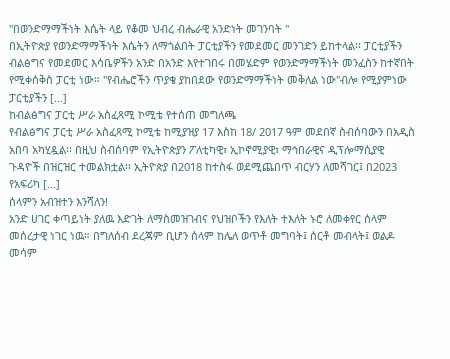"በወንድማማችነት እሴት ላይ የቆመ ህብረ ብሔራዊ አንድነት መገንባት "
በኢትዮጵያ የወንድማማችነት እሴትን ለማጎልበት ፓርቲያችን የመደመር መንገድን ይከተላል፡፡ ፓርቲያችን ብልፅግና የመደመር እሳቤዎችን አንድ በአንድ እየተገበሩ በመሄድም የወንድማማችነት መንፈስን ከተኛበት የሚቀሰቅስ ፓርቲ ነው። "የብሔሮችን ጥያቄ ያከበደው የወንድማማችነት መቅለል ነው"ብሎ የሚያምነው ፓርቲያችን [...]
ከብልፅግና ፓርቲ ሥራ አስፈጻሚ ኮሚቴ የተሰጠ መግለጫ
የብልፅግና ፓርቲ ሥራ አስፈጻሚ ኮሚቴ ከሚያዝያ 17 እስከ 18/ 2017 ዓም መደበኛ ስብሰባውን በአዲስ አበባ አካሂዷል፡፡ በዚህ ስብሰባም የኢትዮጵያን ፖለቲካዊ፣ ኢኮኖሚያዊ፣ ማኅበራዊና ዲፕሎማሲያዊ ጉዳዮች በዝርዝር ተመልክቷል፡፡ ኢትዮጵያ በ2018 ከተስፋ ወደሚጨበጥ ብርሃን ለመሻገር፤ በ2023 የአፍሪካ [...]
ሰላምን አብዝተን እንሻለን!
አንድ ሀገር ቀጣይነት ያለዉ እድገት ለማስመዝገብና የህዝቦችን የእለት ተእለት ኑሮ ለመቀየር ሰላም መሰረታዊ ነገር ነዉ። በግለሰብ ደረጃም ቢሆን ሰላም ከሌለ ወጥቶ መግባት፤ ሰርቶ መብላት፤ ወልዶ መሳም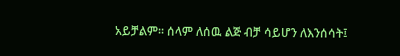አይቻልም፡፡ ሰላም ለሰዉ ልጅ ብቻ ሳይሆን ለእንሰሳት፤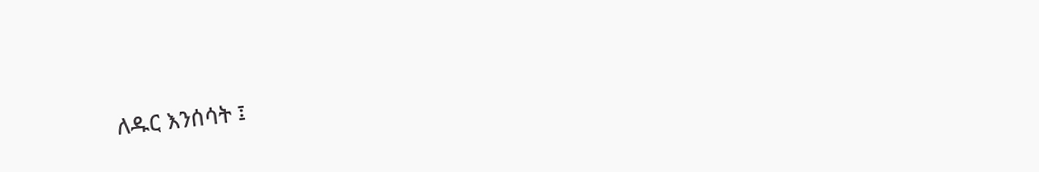ለዱር እንሰሳት ፤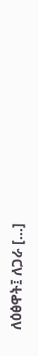ለዕፅዋት፤ ለጋራ [...]